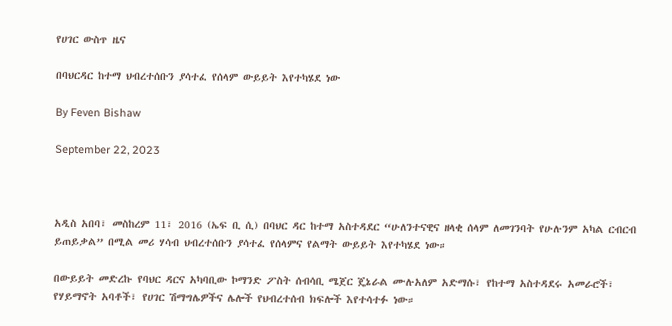የሀገር ውስጥ ዜና

በባህርዳር ከተማ ህብረተሰቡን ያሳተፈ የሰላም ውይይት እየተካሄደ ነው

By Feven Bishaw

September 22, 2023



አዲስ አበባ፣ መስከረም 11፣ 2016 (ኤፍ ቢ ሲ) በባህር ዳር ከተማ አስተዳደር “ሁለንተናዊና ዘላቂ ሰላም ለመገንባት የሁሉንም አካል ርብርብ ይጠይቃል” በሚል መሪ ሃሳብ ህብረተሰቡን ያሳተፈ የሰላምና የልማት ውይይት እየተካሄደ ነው።

በውይይት መድረኩ የባህር ዳርና አካባቢው ኮማንድ ፖስት ሰብሳቢ ሜጀር ጄኔራል ሙሉአለም አድማሱ፣ የከተማ አስተዳደሩ አመራሮች፣ የሃይማኖት አባቶች፣ የሀገር ሽማግሌዎችና ሌሎች የህብረተሰብ ክፍሎች እየተሳተፉ ነው።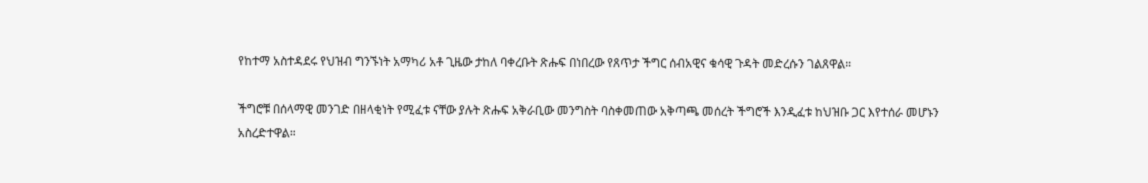የከተማ አስተዳደሩ የህዝብ ግንኙነት አማካሪ አቶ ጊዜው ታከለ ባቀረቡት ጽሑፍ በነበረው የጸጥታ ችግር ሰብአዊና ቁሳዊ ጉዳት መድረሱን ገልጸዋል።

ችግሮቹ በሰላማዊ መንገድ በዘላቂነት የሚፈቱ ናቸው ያሉት ጽሑፍ አቅራቢው መንግስት ባስቀመጠው አቅጣጫ መሰረት ችግሮች እንዲፈቱ ከህዝቡ ጋር እየተሰራ መሆኑን አስረድተዋል።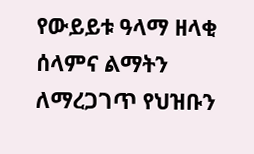የውይይቱ ዓላማ ዘላቂ ሰላምና ልማትን ለማረጋገጥ የህዝቡን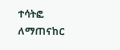ተሳትፎ ለማጠናከር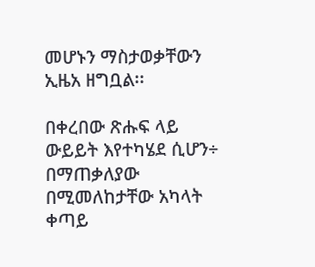መሆኑን ማስታወቃቸውን ኢዜአ ዘግቧል፡፡

በቀረበው ጽሑፍ ላይ ውይይት እየተካሄደ ሲሆን÷ በማጠቃለያው በሚመለከታቸው አካላት ቀጣይ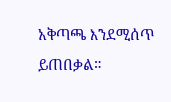አቅጣጫ እንደሚሰጥ ይጠበቃል።